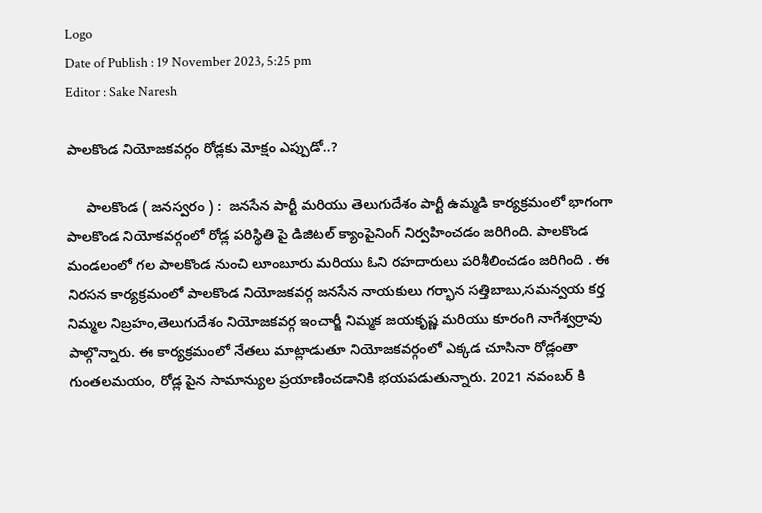Logo
Date of Publish : 19 November 2023, 5:25 pm
Editor : Sake Naresh

పాలకొండ నియోజకవర్గం రోడ్లకు మోక్షం ఎప్పుడో..?

     పాలకొండ ( జనస్వరం ) :  జనసేన పార్టీ మరియు తెలుగుదేశం పార్టీ ఉమ్మడి కార్యక్రమంలో భాగంగా పాలకొండ నియోకవర్గంలో రోడ్ల పరిస్థితి పై డిజిటల్ క్యాంపైనింగ్ నిర్వహించడం జరిగింది. పాలకొండ మండలంలో గల పాలకొండ నుంచి లూంబూరు మరియు ఓని రహదారులు పరిశీలించడం జరిగింది . ఈ నిరసన కార్యక్రమంలో పాలకొండ నియోజకవర్గ జనసేన నాయకులు గర్భాన సత్తిబాబు,సమన్వయ కర్త నిమ్మల నిబ్రహం,తెలుగుదేశం నియోజకవర్గ ఇంచార్జీ నిమ్మక జయకృష్ణ మరియు కూరంగి నాగేశ్వర్రావు పాల్గొన్నారు. ఈ కార్యక్రమంలో నేతలు మాట్లాడుతూ నియోజకవర్గంలో ఎక్కడ చూసినా రోడ్లంతా గుంతలమయం, రోడ్ల పైన సామాన్యుల ప్రయాణించడానికి భయపడుతున్నారు. 2021 నవంబర్ కి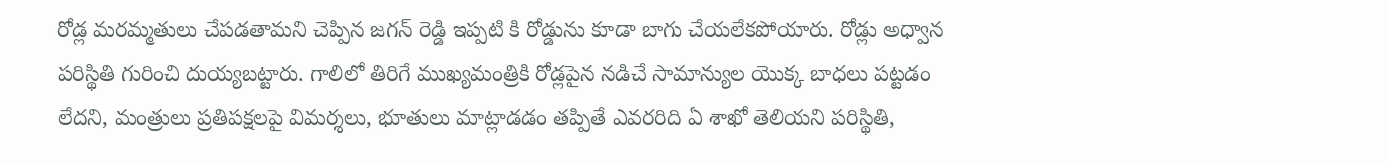రోడ్ల మరమ్మతులు చేపడతామని చెప్పిన జగన్ రెడ్డి ఇప్పటి కి రోడ్డును కూడా బాగు చేయలేకపోయారు. రోడ్లు అధ్వాన పరిస్థితి గురించి దుయ్యబట్టారు. గాలిలో తిరిగే ముఖ్యమంత్రికి రోడ్లపైన నడిచే సామాన్యుల యొక్క బాధలు పట్టడం లేదని, మంత్రులు ప్రతిపక్షలపై విమర్శలు, భూతులు మాట్లాడడం తప్పితే ఎవరరిది ఏ శాఖో తెలియని పరిస్థితి,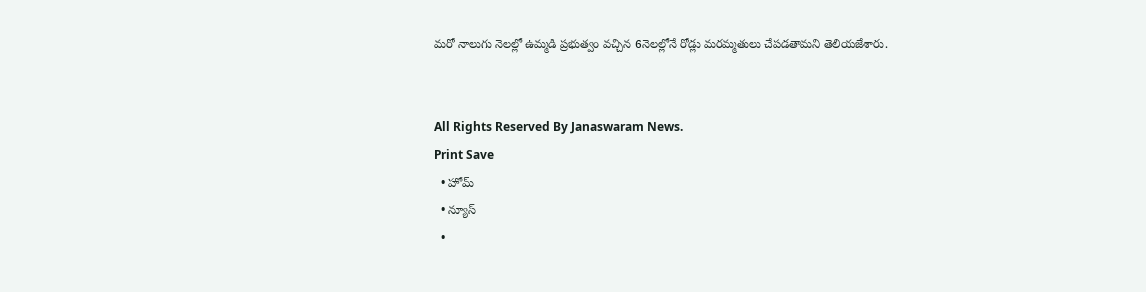మరో నాలుగు నెలల్లో ఉమ్మడి ప్రభుత్వం వచ్చిన 6నెలల్లోనే రోడ్లు మరమ్మతులు చేపడతామని తెలియజేశారు.


All Rights Reserved By Janaswaram News.
Print Save
  • హోమ్
  • న్యూస్
  •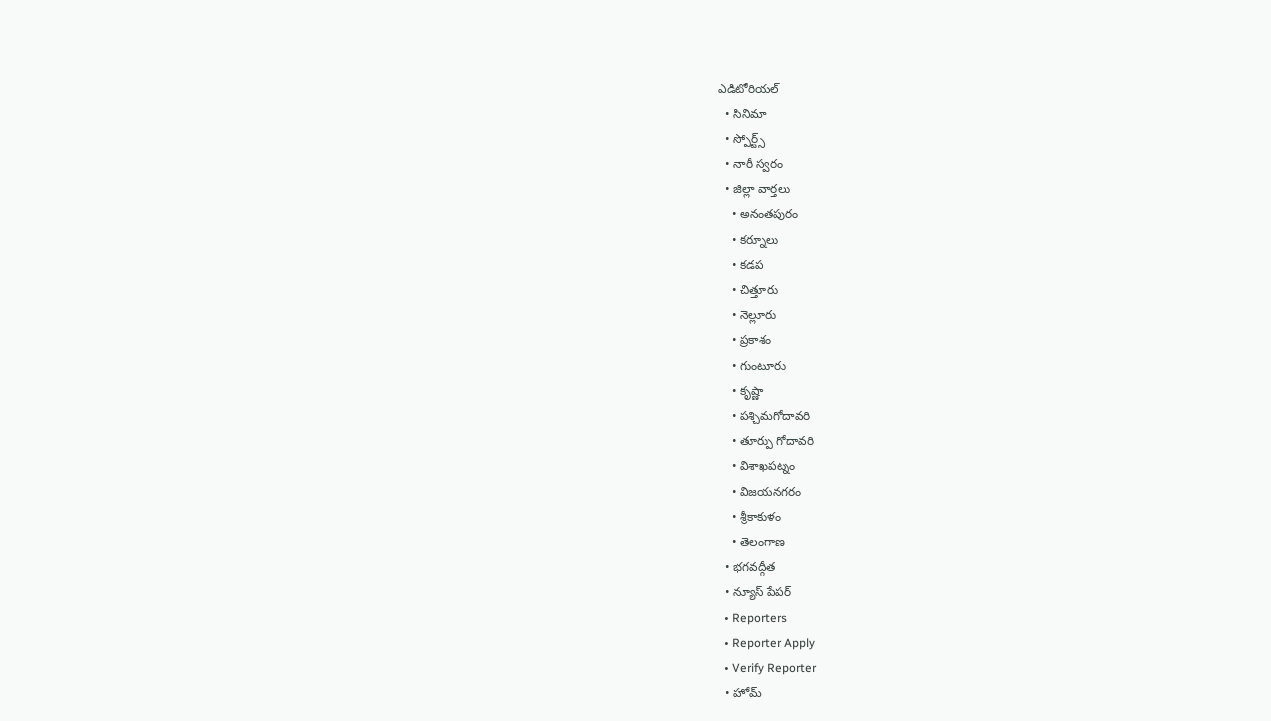ఎడిటోరియల్
  • సినిమా
  • స్పోర్ట్స్
  • నారీ స్వరం
  • జిల్లా వార్తలు
    • అనంతపురం
    • కర్నూలు
    • కడప
    • చిత్తూరు
    • నెల్లూరు
    • ప్రకాశం
    • గుంటూరు
    • కృష్ణా
    • పశ్చిమగోదావరి
    • తూర్పు గోదావరి
    • విశాఖపట్నం
    • విజయనగరం
    • శ్రీకాకుళం
    • తెలంగాణ
  • భగవద్గీత
  • న్యూస్ పేపర్
  • Reporters
  • Reporter Apply
  • Verify Reporter
  • హోమ్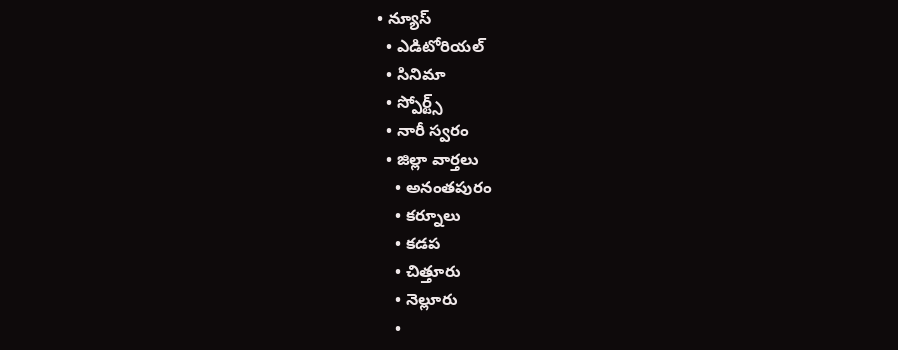• న్యూస్
  • ఎడిటోరియల్
  • సినిమా
  • స్పోర్ట్స్
  • నారీ స్వరం
  • జిల్లా వార్తలు
    • అనంతపురం
    • కర్నూలు
    • కడప
    • చిత్తూరు
    • నెల్లూరు
    •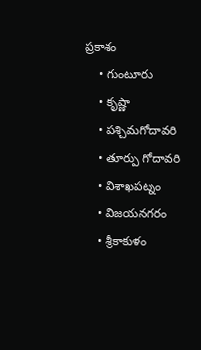ప్రకాశం
    • గుంటూరు
    • కృష్ణా
    • పశ్చిమగోదావరి
    • తూర్పు గోదావరి
    • విశాఖపట్నం
    • విజయనగరం
    • శ్రీకాకుళం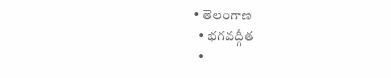• తెలంగాణ
  • భగవద్గీత
  •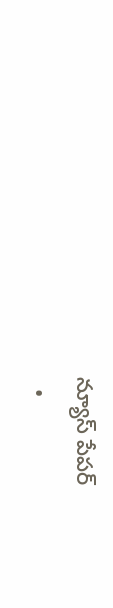న్యూస్ పేపర్
  •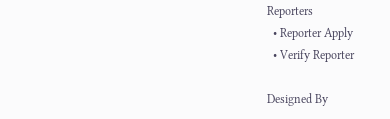Reporters
  • Reporter Apply
  • Verify Reporter

Designed By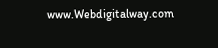www.Webdigitalway.com